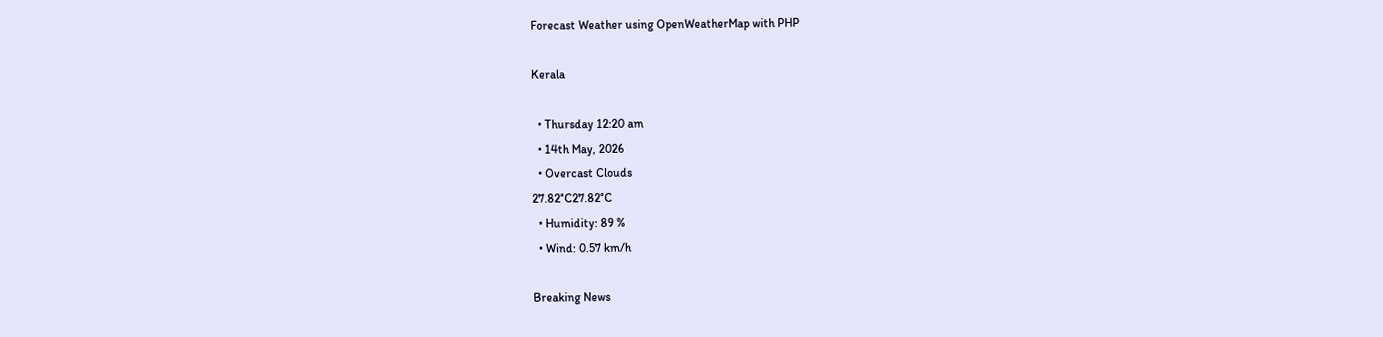Forecast Weather using OpenWeatherMap with PHP

Kerala

  • Thursday 12:20 am
  • 14th May, 2026
  • Overcast Clouds
27.82°C27.82°C
  • Humidity: 89 %
  • Wind: 0.57 km/h

Breaking News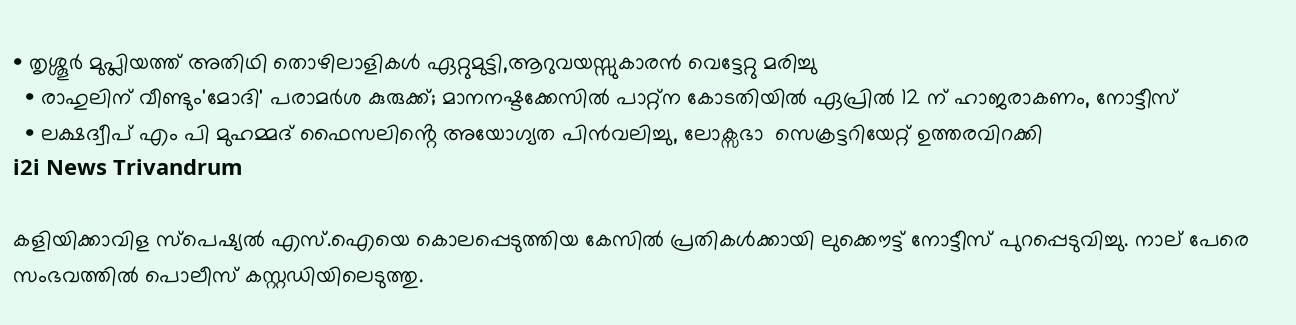• തൃശ്ശൂർ മുപ്ലിയത്ത് അതിഥി തൊഴിലാളികൾ ഏറ്റുമുട്ടി,ആറുവയസ്സുകാരൻ വെട്ടേറ്റു മരിച്ചു
  • രാഹുലിന് വീണ്ടും'മോദി' പരാമര്‍ശ കുരുക്ക്; മാനനഷ്ടക്കേസിൽ പാറ്റ്ന കോടതിയിൽ ഏപ്രിൽ 12 ന് ഹാജരാകണം, നോട്ടീസ്
  • ലക്ഷദ്വീപ് എം പി മുഹമ്മദ് ഫൈസലിൻ്റെ അയോഗ്യത പിൻവലിച്ചു, ലോക്സഭാ  സെക്രട്ടറിയേറ്റ് ഉത്തരവിറക്കി
i2i News Trivandrum

കളിയിക്കാവിള സ്പെഷ്യല്‍ എസ്.ഐയെ കൊലപ്പെടുത്തിയ കേസില്‍ പ്രതികള്‍ക്കായി ലുക്കൌട്ട് നോട്ടീസ് പുറപ്പെടുവിച്ചു. നാല് പേരെ സംഭവത്തില്‍ പൊലീസ് കസ്റ്റഡിയിലെടുത്തു.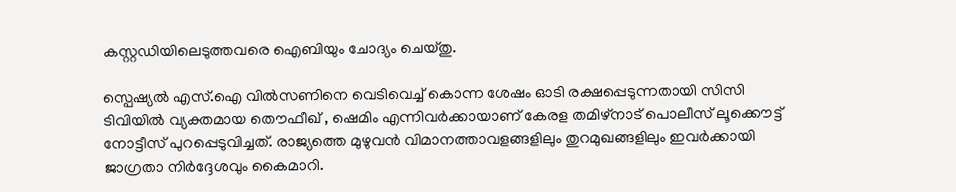കസ്റ്റഡിയിലെടുത്തവരെ ഐബിയും ചോദ്യം ചെയ്തു.

സ്പെഷ്യല്‍ എസ്.ഐ വില്‍സണിനെ വെടിവെച്ച് കൊന്ന ശേഷം ഓടി രക്ഷപ്പെടുന്നതായി സിസി ടിവിയില്‍ വ്യക്തമായ തൌഫീഖ് , ഷെമിം എന്നിവര്‍ക്കായാണ് കേരള തമിഴ്നാട് പൊലീസ് ലൂക്കൌട്ട് നോട്ടീസ് പുറപ്പെടുവിച്ചത്. രാജ്യത്തെ മുഴുവന്‍ വിമാനത്താവളങ്ങളിലും തുറമുഖങ്ങളിലും ഇവര്‍ക്കായി ജാഗ്രതാ നിര്‍ദ്ദേശവും കൈമാറി.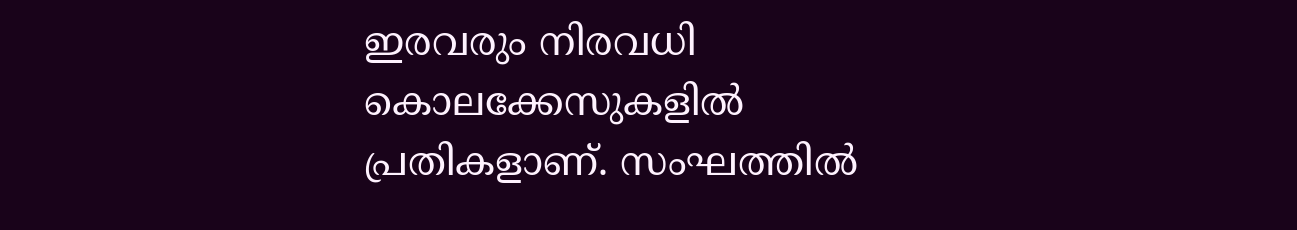ഇരവരും നിരവധി കൊലക്കേസുകളില്‍ പ്രതികളാണ്. സംഘത്തില്‍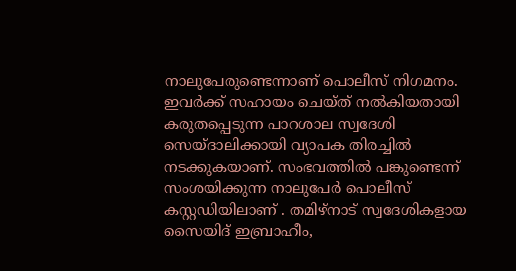നാലുപേരുണ്ടെന്നാണ് പൊലീസ് നിഗമനം. ഇവര്‍ക്ക് സഹായം ചെയ്ത് നല്‍കിയതായി കരുതപ്പെടുന്ന പാറശാല സ്വദേശി സെയ്ദാലിക്കായി വ്യാപക തിരച്ചില്‍ നടക്കുകയാണ്. സംഭവത്തില്‍ പങ്കുണ്ടെന്ന് സംശയിക്കുന്ന നാലുപേര്‍ പൊലീസ് കസ്റ്റഡിയിലാണ് . തമിഴ്നാട് സ്വദേശികളായ സൈയിദ് ഇബ്രാഹീം,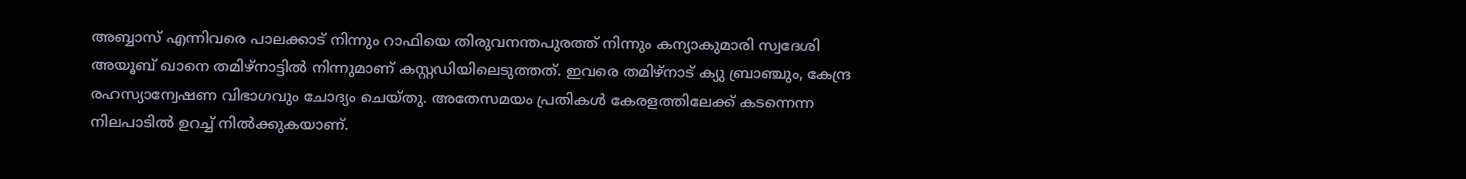അബ്ബാസ് എന്നിവരെ പാലക്കാട് നിന്നും റാഫിയെ തിരുവനന്തപുരത്ത് നിന്നും കന്യാകുമാരി സ്വദേശി അയൂബ് ഖാനെ തമിഴ്നാട്ടില്‍ നിന്നുമാണ് കസ്റ്റഡിയിലെടുത്തത്. ഇവരെ തമിഴ്നാട് ക്യു ബ്രാഞ്ചും, കേന്ദ്ര രഹസ്യാന്വേഷണ വിഭാഗവും ചോദ്യം ചെയ്തു. അതേസമയം പ്രതികള്‍ കേരളത്തിലേക്ക് കടന്നെന്ന നിലപാടില്‍ ഉറച്ച് നില്‍ക്കുകയാണ്.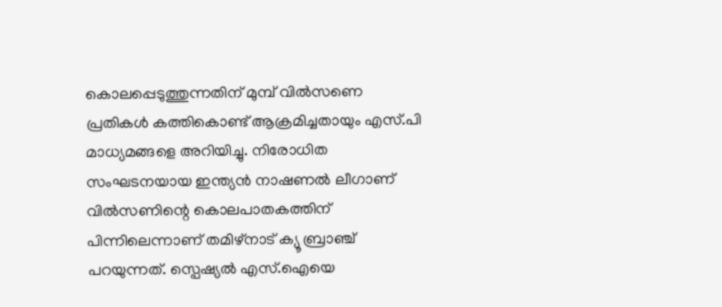കൊലപ്പെടുത്തുന്നതിന് മുമ്പ് വില്‍സണെ പ്രതികള്‍ കത്തികൊണ്ട് ആക്രമിച്ചതായും എസ്.പി മാധ്യമങ്ങളെ അറിയിച്ചു. നിരോധിത സംഘടനയായ ഇന്ത്യന്‍ നാഷണല്‍ ലീഗാണ് വില്‍സണിന്റെ കൊലപാതകത്തിന് പിന്നിലെന്നാണ് തമിഴ്നാട് ക്യൂ ബ്രാഞ്ച് പറയുന്നത്. സ്പെഷ്യല്‍ എസ്.ഐയെ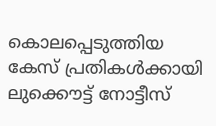കൊലപ്പെടുത്തിയ കേസ് പ്രതികള്‍ക്കായി ലുക്കൌട്ട് നോട്ടീസ്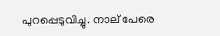പുറപ്പെടുവിച്ചു. നാല് പേരെ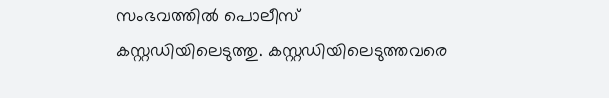സംഭവത്തില്‍ പൊലീസ് കസ്റ്റഡിയിലെടുത്തു. കസ്റ്റഡിയിലെടുത്തവരെ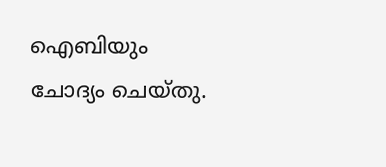ഐബിയും ചോദ്യം ചെയ്തു.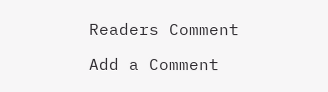Readers Comment

Add a Comment